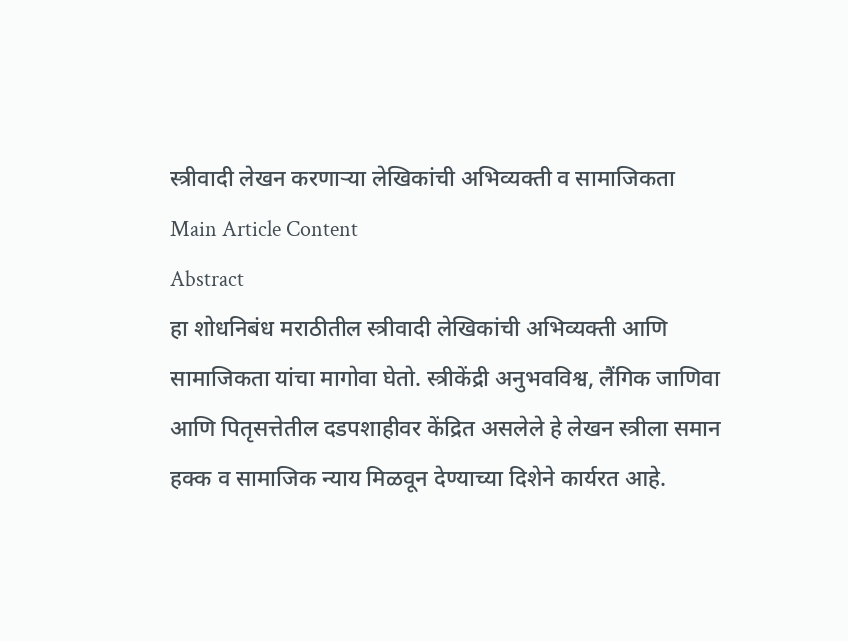स्त्रीवादी लेखन करणाऱ्या लेखिकांची अभिव्यक्ती व सामाजिकता
Main Article Content
Abstract
हा शोधनिबंध मराठीतील स्त्रीवादी लेखिकांची अभिव्यक्ती आणि सामाजिकता यांचा मागोवा घेतो. स्त्रीकेंद्री अनुभवविश्व, लैंगिक जाणिवा आणि पितृसत्तेतील दडपशाहीवर केंद्रित असलेले हे लेखन स्त्रीला समान हक्क व सामाजिक न्याय मिळवून देण्याच्या दिशेने कार्यरत आहे.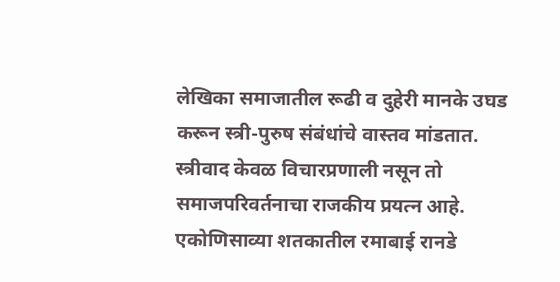लेखिका समाजातील रूढी व दुहेरी मानके उघड करून स्त्री-पुरुष संबंधांचे वास्तव मांडतात. स्त्रीवाद केवळ विचारप्रणाली नसून तो समाजपरिवर्तनाचा राजकीय प्रयत्न आहे.
एकोणिसाव्या शतकातील रमाबाई रानडे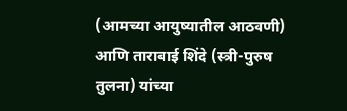(आमच्या आयुष्यातील आठवणी) आणि ताराबाई शिंदे (स्त्री-पुरुष तुलना) यांच्या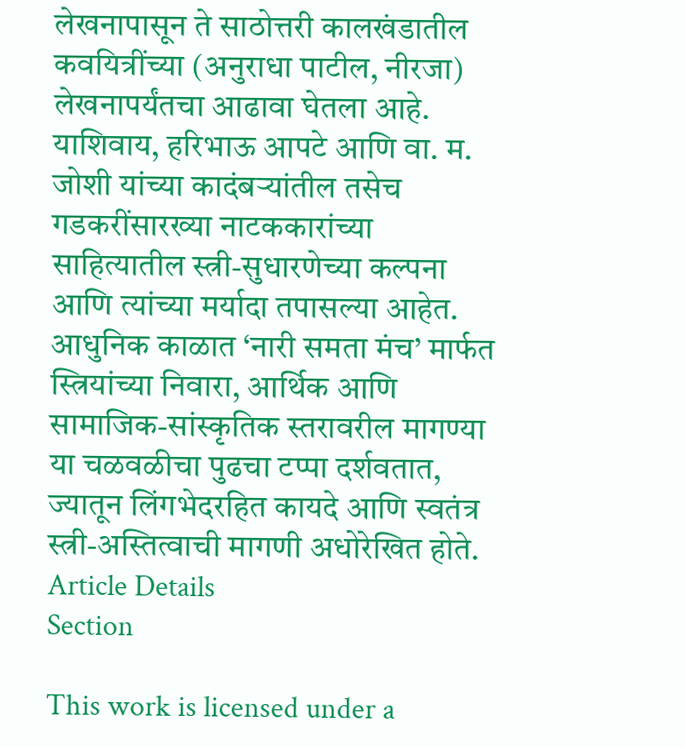लेखनापासून ते साठोत्तरी कालखंडातील कवयित्रींच्या (अनुराधा पाटील, नीरजा) लेखनापर्यंतचा आढावा घेतला आहे. याशिवाय, हरिभाऊ आपटे आणि वा. म. जोशी यांच्या कादंबऱ्यांतील तसेच गडकरींसारख्या नाटककारांच्या साहित्यातील स्त्री-सुधारणेच्या कल्पना आणि त्यांच्या मर्यादा तपासल्या आहेत. आधुनिक काळात ‘नारी समता मंच’ मार्फत स्त्रियांच्या निवारा, आर्थिक आणि सामाजिक-सांस्कृतिक स्तरावरील मागण्या या चळवळीचा पुढचा टप्पा दर्शवतात, ज्यातून लिंगभेदरहित कायदे आणि स्वतंत्र स्त्री-अस्तित्वाची मागणी अधोरेखित होते.
Article Details
Section

This work is licensed under a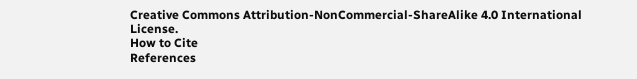Creative Commons Attribution-NonCommercial-ShareAlike 4.0 International License.
How to Cite
References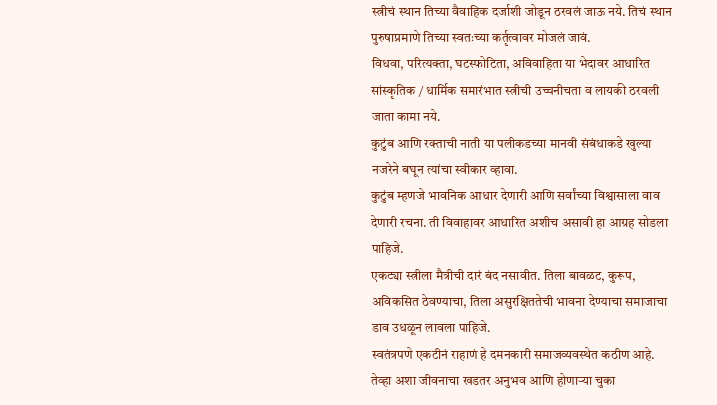स्त्रीचं स्थान तिच्या वैवाहिक दर्जाशी जोडून ठरवलं जाऊ नये. तिचं स्थान पुरुषाप्रमाणे तिच्या स्वतःच्या कर्तृत्वावर मोजलं जावं.
विधवा, परित्यक्ता, घटस्फोटिता, अविवाहिता या भेदावर आधारित सांस्कृतिक / धार्मिक समारंभात स्त्रीची उच्चनीचता व लायकी ठरवली जाता कामा नये.
कुटुंब आणि रक्ताची नाती या पलीकडच्या मानवी संबंधाकडे खुल्या नजरेने बघून त्यांचा स्वीकार व्हावा.
कुटुंब म्हणजे भावनिक आधार देणारी आणि सर्वांच्या विश्वासाला वाव देणारी रचना. ती विवाहावर आधारित अशीच असावी हा आग्रह सोडला पाहिजे.
एकट्या स्त्रीला मैत्रीची दारं बंद नसावीत. तिला बावळट, कुरूप, अविकसित ठेवण्याचा, तिला असुरक्षिततेची भावना देण्याचा समाजाचा डाव उधळून लावला पाहिजे.
स्वतंत्रपणे एकटीनं राहाणं हे दमनकारी समाजव्यवस्थेत कठीण आहे. तेव्हा अशा जीवनाचा खडतर अनुभव आणि होणाऱ्या चुका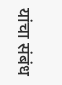यांचा संबंध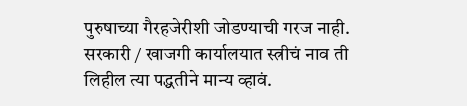पुरुषाच्या गैरहजेरीशी जोडण्याची गरज नाही.
सरकारी / खाजगी कार्यालयात स्त्रीचं नाव ती लिहील त्या पद्धतीने मान्य व्हावं.